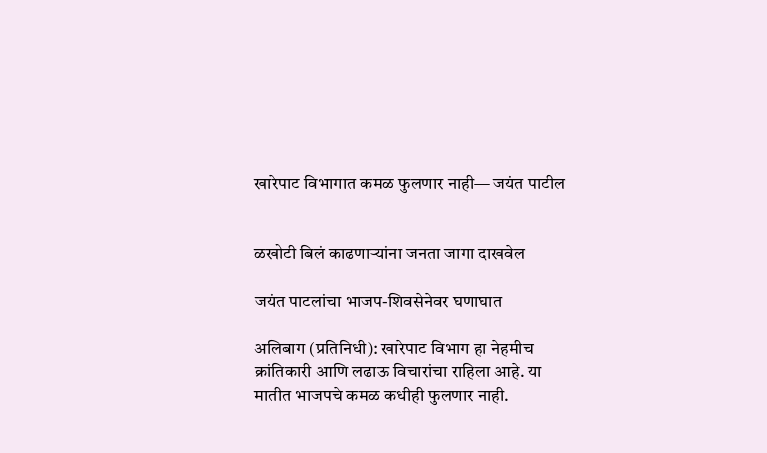खारेपाट विभागात कमळ फुलणार नाही— जयंत पाटील


ळखोटी बिलं काढणाऱ्यांना जनता जागा दाखवेल

जयंत पाटलांचा भाजप-शिवसेनेवर घणाघात

अलिबाग (प्रतिनिधी): खारेपाट विभाग हा नेहमीच क्रांतिकारी आणि लढाऊ विचारांचा राहिला आहे. या मातीत भाजपचे कमळ कधीही फुलणार नाही.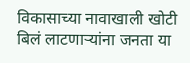विकासाच्या नावाखाली खोटी बिलं लाटणाऱ्यांना जनता या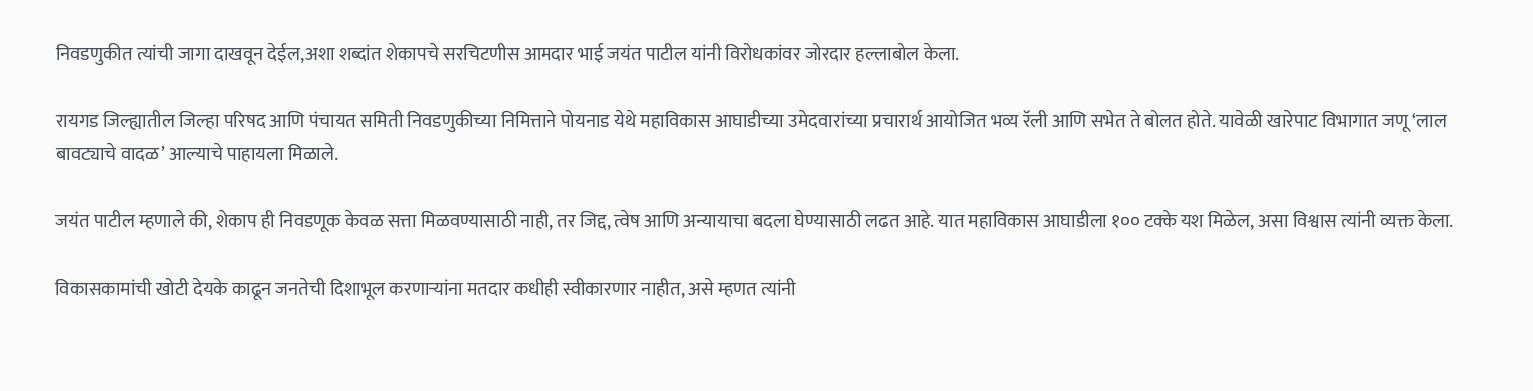निवडणुकीत त्यांची जागा दाखवून देईल,अशा शब्दांत शेकापचे सरचिटणीस आमदार भाई जयंत पाटील यांनी विरोधकांवर जोरदार हल्लाबोल केला.

रायगड जिल्ह्यातील जिल्हा परिषद आणि पंचायत समिती निवडणुकीच्या निमित्ताने पोयनाड येथे महाविकास आघाडीच्या उमेदवारांच्या प्रचारार्थ आयोजित भव्य रॅली आणि सभेत ते बोलत होते. यावेळी खारेपाट विभागात जणू ‘लाल बावट्याचे वादळ’ आल्याचे पाहायला मिळाले.

जयंत पाटील म्हणाले की, शेकाप ही निवडणूक केवळ सत्ता मिळवण्यासाठी नाही, तर जिद्द, त्वेष आणि अन्यायाचा बदला घेण्यासाठी लढत आहे. यात महाविकास आघाडीला १०० टक्के यश मिळेल, असा विश्वास त्यांनी व्यक्त केला.

विकासकामांची खोटी देयके काढून जनतेची दिशाभूल करणाऱ्यांना मतदार कधीही स्वीकारणार नाहीत, असे म्हणत त्यांनी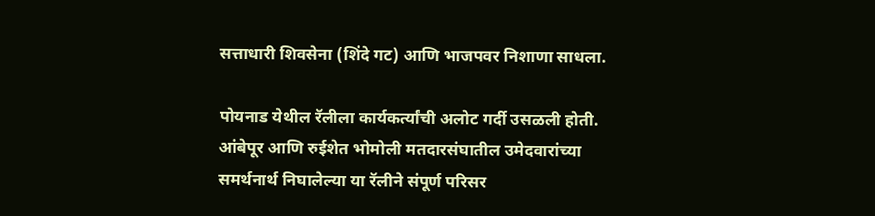सत्ताधारी शिवसेना (शिंदे गट) आणि भाजपवर निशाणा साधला.

पोयनाड येथील रॅलीला कार्यकर्त्यांची अलोट गर्दी उसळली होती. आंबेपूर आणि रुईशेत भोमोली मतदारसंघातील उमेदवारांच्या समर्थनार्थ निघालेल्या या रॅलीने संपूर्ण परिसर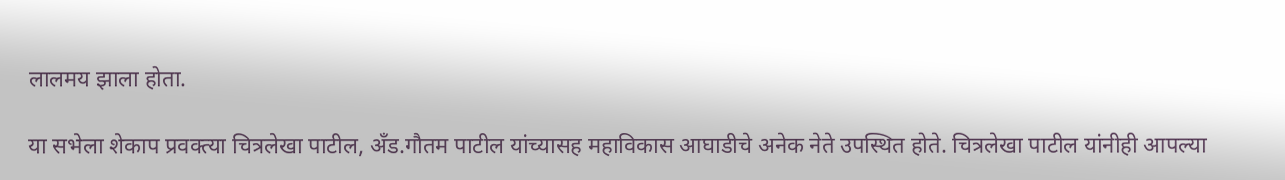लालमय झाला होता.

या सभेला शेकाप प्रवक्त्या चित्रलेखा पाटील, अँड.गौतम पाटील यांच्यासह महाविकास आघाडीचे अनेक नेते उपस्थित होते. चित्रलेखा पाटील यांनीही आपल्या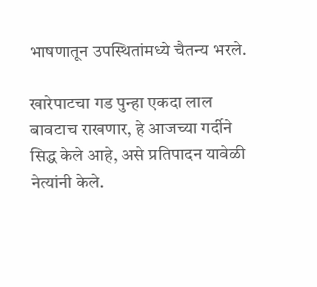भाषणातून उपस्थितांमध्ये चैतन्य भरले.

खारेपाटचा गड पुन्हा एकदा लाल बावटाच राखणार, हे आजच्या गर्दीने सिद्ध केले आहे, असे प्रतिपादन यावेळी नेत्यांनी केले.